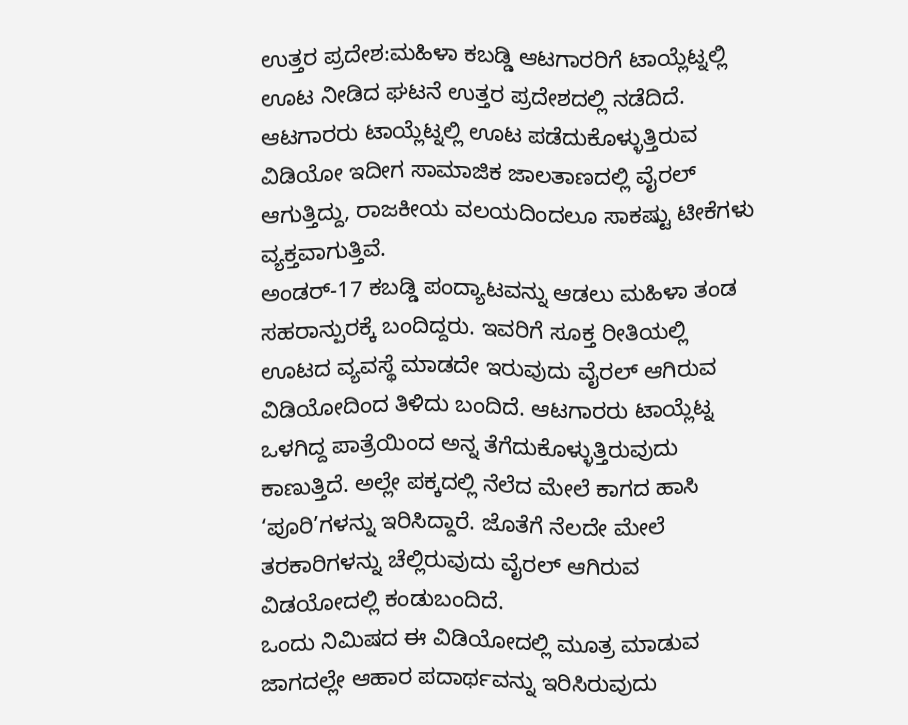ಉತ್ತರ ಪ್ರದೇಶ:ಮಹಿಳಾ ಕಬಡ್ಡಿ ಆಟಗಾರರಿಗೆ ಟಾಯ್ಲೆಟ್ನಲ್ಲಿ ಊಟ ನೀಡಿದ ಘಟನೆ ಉತ್ತರ ಪ್ರದೇಶದಲ್ಲಿ ನಡೆದಿದೆ. ಆಟಗಾರರು ಟಾಯ್ಲೆಟ್ನಲ್ಲಿ ಊಟ ಪಡೆದುಕೊಳ್ಳುತ್ತಿರುವ ವಿಡಿಯೋ ಇದೀಗ ಸಾಮಾಜಿಕ ಜಾಲತಾಣದಲ್ಲಿ ವೈರಲ್ ಆಗುತ್ತಿದ್ದು, ರಾಜಕೀಯ ವಲಯದಿಂದಲೂ ಸಾಕಷ್ಟು ಟೀಕೆಗಳು ವ್ಯಕ್ತವಾಗುತ್ತಿವೆ.
ಅಂಡರ್-17 ಕಬಡ್ಡಿ ಪಂದ್ಯಾಟವನ್ನು ಆಡಲು ಮಹಿಳಾ ತಂಡ ಸಹರಾನ್ಪುರಕ್ಕೆ ಬಂದಿದ್ದರು. ಇವರಿಗೆ ಸೂಕ್ತ ರೀತಿಯಲ್ಲಿ ಊಟದ ವ್ಯವಸ್ಥೆ ಮಾಡದೇ ಇರುವುದು ವೈರಲ್ ಆಗಿರುವ ವಿಡಿಯೋದಿಂದ ತಿಳಿದು ಬಂದಿದೆ. ಆಟಗಾರರು ಟಾಯ್ಲೆಟ್ನ ಒಳಗಿದ್ದ ಪಾತ್ರೆಯಿಂದ ಅನ್ನ ತೆಗೆದುಕೊಳ್ಳುತ್ತಿರುವುದು ಕಾಣುತ್ತಿದೆ. ಅಲ್ಲೇ ಪಕ್ಕದಲ್ಲಿ ನೆಲೆದ ಮೇಲೆ ಕಾಗದ ಹಾಸಿ ‘ಪೂರಿ’ಗಳನ್ನು ಇರಿಸಿದ್ದಾರೆ. ಜೊತೆಗೆ ನೆಲದೇ ಮೇಲೆ ತರಕಾರಿಗಳನ್ನು ಚೆಲ್ಲಿರುವುದು ವೈರಲ್ ಆಗಿರುವ ವಿಡಯೋದಲ್ಲಿ ಕಂಡುಬಂದಿದೆ.
ಒಂದು ನಿಮಿಷದ ಈ ವಿಡಿಯೋದಲ್ಲಿ ಮೂತ್ರ ಮಾಡುವ ಜಾಗದಲ್ಲೇ ಆಹಾರ ಪದಾರ್ಥವನ್ನು ಇರಿಸಿರುವುದು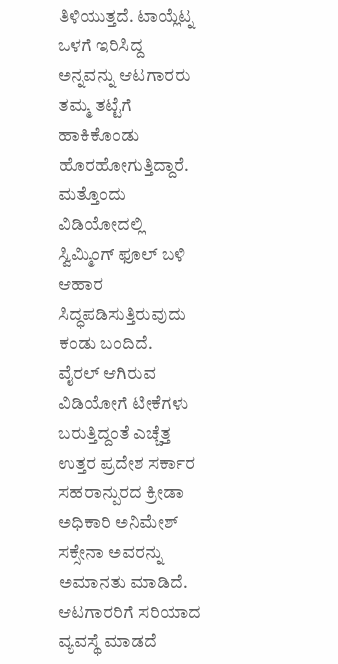ತಿಳಿಯುತ್ತದೆ. ಟಾಯ್ಲೆಟ್ನ ಒಳಗೆ ಇರಿಸಿದ್ದ ಅನ್ನವನ್ನು ಆಟಗಾರರು ತಮ್ಮ ತಟ್ಟೆಗೆ ಹಾಕಿಕೊಂಡು ಹೊರಹೋಗುತ್ತಿದ್ದಾರೆ. ಮತ್ತೊಂದು ವಿಡಿಯೋದಲ್ಲಿ ಸ್ವಿಮ್ಮಿಂಗ್ ಫೂಲ್ ಬಳಿ ಆಹಾರ ಸಿದ್ಧಪಡಿಸುತ್ತಿರುವುದು ಕಂಡು ಬಂದಿದೆ.
ವೈರಲ್ ಆಗಿರುವ ವಿಡಿಯೋಗೆ ಟೀಕೆಗಳು ಬರುತ್ತಿದ್ದಂತೆ ಎಚ್ಚೆತ್ತ ಉತ್ತರ ಪ್ರದೇಶ ಸರ್ಕಾರ ಸಹರಾನ್ಪುರದ ಕ್ರೀಡಾ ಅಧಿಕಾರಿ ಅನಿಮೇಶ್ ಸಕ್ಸೇನಾ ಅವರನ್ನು ಅಮಾನತು ಮಾಡಿದೆ. ಆಟಗಾರರಿಗೆ ಸರಿಯಾದ ವ್ಯವಸ್ಥೆ ಮಾಡದೆ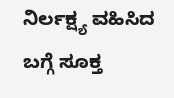ನಿರ್ಲಕ್ಷ್ಯ ವಹಿಸಿದ ಬಗ್ಗೆ ಸೂಕ್ತ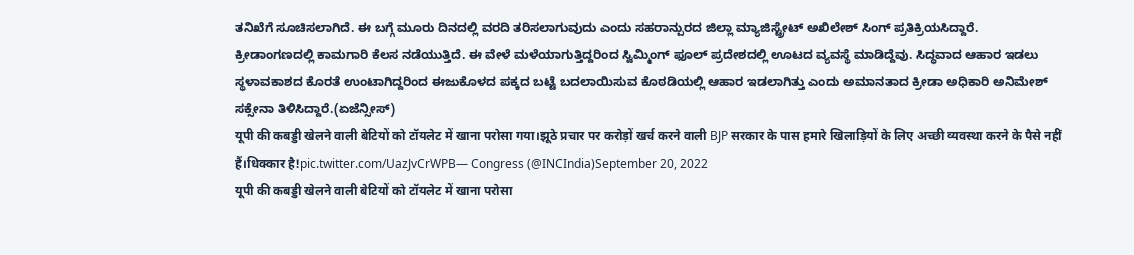ತನಿಖೆಗೆ ಸೂಚಿಸಲಾಗಿದೆ. ಈ ಬಗ್ಗೆ ಮೂರು ದಿನದಲ್ಲಿ ವರದಿ ತರಿಸಲಾಗುವುದು ಎಂದು ಸಹರಾನ್ಪುರದ ಜಿಲ್ಲಾ ಮ್ಯಾಜಿಸ್ಟ್ರೇಟ್ ಅಖಿಲೇಶ್ ಸಿಂಗ್ ಪ್ರತಿಕ್ರಿಯಸಿದ್ದಾರೆ.
ಕ್ರೀಡಾಂಗಣದಲ್ಲಿ ಕಾಮಗಾರಿ ಕೆಲಸ ನಡೆಯುತ್ತಿದೆ. ಈ ವೇಳೆ ಮಳೆಯಾಗುತ್ತಿದ್ದರಿಂದ ಸ್ವಿಮ್ಮಿಂಗ್ ಫೂಲ್ ಪ್ರದೇಶದಲ್ಲಿ ಊಟದ ವ್ಯವಸ್ಥೆ ಮಾಡಿದ್ದೆವು. ಸಿದ್ಧವಾದ ಆಹಾರ ಇಡಲು ಸ್ಥಳಾವಕಾಶದ ಕೊರತೆ ಉಂಟಾಗಿದ್ದರಿಂದ ಈಜುಕೊಳದ ಪಕ್ಕದ ಬಟ್ಟೆ ಬದಲಾಯಿಸುವ ಕೊಠಡಿಯಲ್ಲಿ ಆಹಾರ ಇಡಲಾಗಿತ್ತು ಎಂದು ಅಮಾನತಾದ ಕ್ರೀಡಾ ಅಧಿಕಾರಿ ಅನಿಮೇಶ್ ಸಕ್ಸೇನಾ ತಿಳಿಸಿದ್ದಾರೆ.(ಏಜೆನ್ಸೀಸ್)
यूपी की कबड्डी खेलने वाली बेटियों को टॉयलेट में खाना परोसा गया।झूठे प्रचार पर करोड़ों खर्च करने वाली BJP सरकार के पास हमारे खिलाड़ियों के लिए अच्छी व्यवस्था करने के पैसे नहीं हैं।धिक्कार है!pic.twitter.com/UazJvCrWPB— Congress (@INCIndia)September 20, 2022
यूपी की कबड्डी खेलने वाली बेटियों को टॉयलेट में खाना परोसा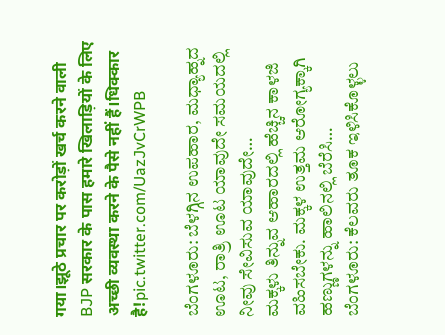गया।झूठे प्रचार पर करोड़ों खर्च करने वाली BJP सरकार के पास हमारे खिलाड़ियों के लिए अच्छी व्यवस्था करने के पैसे नहीं हैं।धिक्कार है!pic.twitter.com/UazJvCrWPB

ಬೆಂಗಳೂರು: ಬೆಳಗ್ಗಿನ ಉಪಹಾರ, ಮಧ್ಯಾಹ್ನದ ಊಟ, ರಾತ್ರಿ ಊಟ ಯಾವುದೇ ಸಮಯದಲ್ಲಿ ನೀವು ಸೇವಿಸುವ ಯಾವುದೇ…
ಮಕ್ಕಳು ತಿನ್ನುವ ಆಹಾರದಲ್ಲಿ ಹೆಚ್ಚಿನ ಕಾಳಜಿ ವಹಿಸಬೇಕು. ಮಕ್ಕಳ ಉತ್ತಮ ಆರೋಗ್ಯಕ್ಕಾಗಿ ಹಣ್ಣುಗಳನ್ನು ಹಾಲಿನಲ್ಲಿ ಬೆರೆಸಿ…
ಬೆಂಗಳೂರು: ಕೆಲವರು ತೂಕ ಇಳಿಸಿಕೊಳ್ಳಲು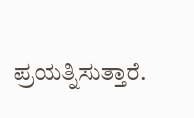ಪ್ರಯತ್ನಿಸುತ್ತಾರೆ.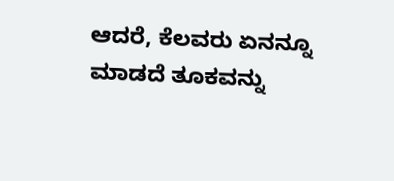ಆದರೆ, ಕೆಲವರು ಏನನ್ನೂ ಮಾಡದೆ ತೂಕವನ್ನು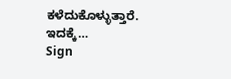ಕಳೆದುಕೊಳ್ಳುತ್ತಾರೆ. ಇದಕ್ಕೆ…
Sign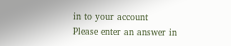in to your account
Please enter an answer in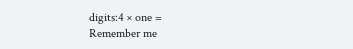digits:4 × one =
Remember me